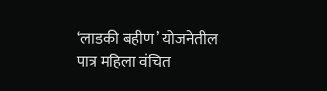‘लाडकी बहीण’ योजनेतील पात्र महिला वंचित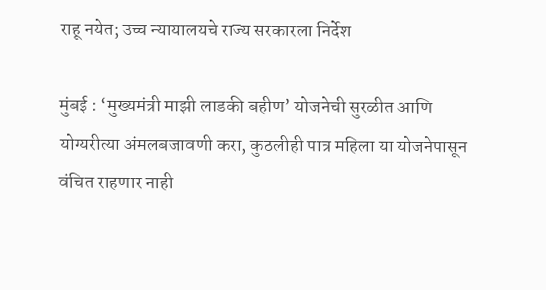राहू नयेत; उच्च न्यायालयचे राज्य सरकारला निर्देश

मुंबई : ‘मुख्यमंत्री माझी लाडकी बहीण’ योजनेची सुरळीत आणि योग्यरीत्या अंमलबजावणी करा, कुठलीही पात्र महिला या योजनेपासून वंचित राहणार नाही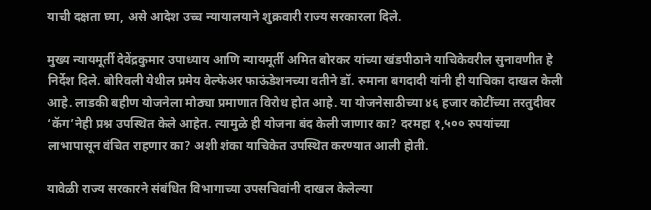याची दक्षता घ्या, असे आदेश उच्च न्यायालयाने शुक्रवारी राज्य सरकारला दिले.

मुख्य न्यायमूर्ती देवेंद्रकुमार उपाध्याय आणि न्यायमूर्ती अमित बोरकर यांच्या खंडपीठाने याचिकेवरील सुनावणीत हे निर्देश दिले. बोरिवली येथील प्रमेय वेल्फेअर फाऊंडेशनच्या वतीने डॉ. रुमाना बगदादी यांनी ही याचिका दाखल केली आहे. लाडकी बहीण योजनेला मोठ्या प्रमाणात विरोध होत आहे. या योजनेसाठीच्या ४६ हजार कोटींच्या तरतुदीवर ‘कॅग’नेही प्रश्न उपस्थित केले आहेत. त्यामुळे ही योजना बंद केली जाणार का? दरमहा १,५०० रुपयांच्या लाभापासून वंचित राहणार का? अशी शंका याचिकेत उपस्थित करण्यात आली होती.

यावेळी राज्य सरकारने संबंधित विभागाच्या उपसचिवांनी दाखल केलेल्या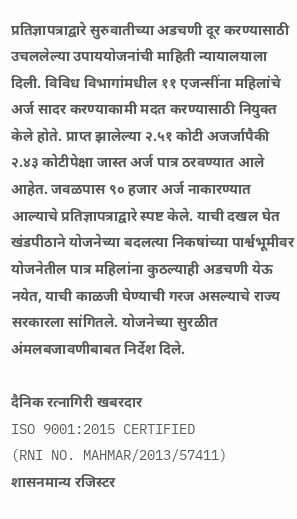प्रतिज्ञापत्राद्वारे सुरुवातीच्या अडचणी दूर करण्यासाठी उचललेल्या उपाययोजनांची माहिती न्यायालयाला दिली. विविध विभागांमधील ११ एजन्सींना महिलांचे अर्ज सादर करण्याकामी मदत करण्यासाठी नियुक्त केले होते. प्राप्त झालेल्या २.५१ कोटी अजर्जापैकी २.४३ कोटीपेक्षा जास्त अर्ज पात्र ठरवण्यात आले आहेत. जवळपास ९० हजार अर्ज नाकारण्यात आल्याचे प्रतिज्ञापत्राद्वारे स्पष्ट केले. याची दखल घेत खंडपीठाने योजनेच्या बदलत्या निकषांच्या पार्श्वभूमीवर योजनेतील पात्र महिलांना कुठल्याही अडचणी येऊ नयेत, याची काळजी घेण्याची गरज असल्याचे राज्य सरकारला सांगितले. योजनेच्या सुरळीत अंमलबजावणीबाबत निर्देश दिले.

दैनिक रत्नागिरी खबरदार
ISO 9001:2015 CERTIFIED
(RNI NO. MAHMAR/2013/57411)
शासनमान्य रजिस्टर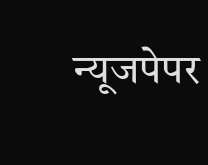न्यूजपेपर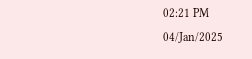02:21 PM 04/Jan/2025